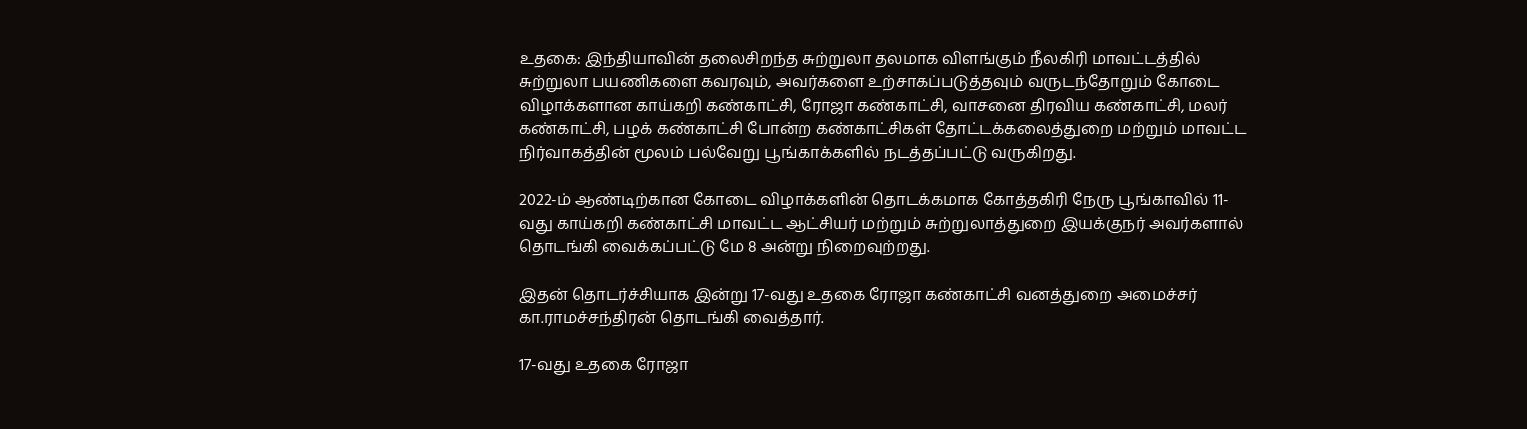உதகை: இந்தியாவின் தலைசிறந்த சுற்றுலா தலமாக விளங்கும் நீலகிரி மாவட்டத்தில் சுற்றுலா பயணிகளை கவரவும், அவர்களை உற்சாகப்படுத்தவும் வருடந்தோறும் கோடை விழாக்களான காய்கறி கண்காட்சி, ரோஜா கண்காட்சி, வாசனை திரவிய கண்காட்சி, மலர் கண்காட்சி, பழக் கண்காட்சி போன்ற கண்காட்சிகள் தோட்டக்கலைத்துறை மற்றும் மாவட்ட நிர்வாகத்தின் மூலம் பல்வேறு பூங்காக்களில் நடத்தப்பட்டு வருகிறது.

2022-ம் ஆண்டிற்கான கோடை விழாக்களின் தொடக்கமாக கோத்தகிரி நேரு பூங்காவில் 11-வது காய்கறி கண்காட்சி மாவட்ட ஆட்சியர் மற்றும் சுற்றுலாத்துறை இயக்குநர் அவர்களால் தொடங்கி வைக்கப்பட்டு மே 8 அன்று நிறைவுற்றது.

இதன் தொடர்ச்சியாக இன்று 17-வது உதகை ரோஜா கண்காட்சி வனத்துறை அமைச்சர் கா.ராமச்சந்திரன் தொடங்கி வைத்தார்.

17-வது உதகை ரோஜா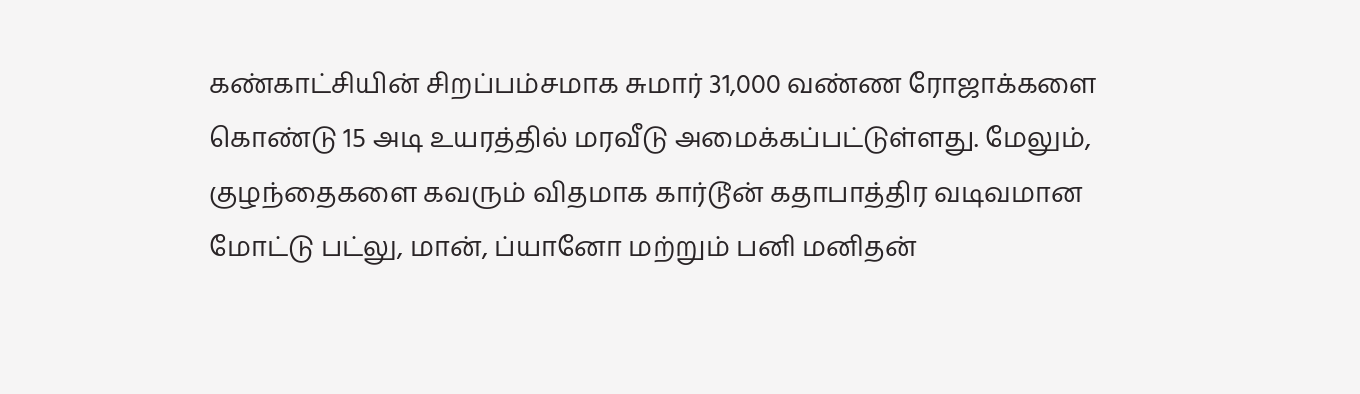கண்காட்சியின் சிறப்பம்சமாக சுமார் 31,000 வண்ண ரோஜாக்களை கொண்டு 15 அடி உயரத்தில் மரவீடு அமைக்கப்பட்டுள்ளது. மேலும், குழந்தைகளை கவரும் விதமாக கார்டூன் கதாபாத்திர வடிவமான மோட்டு பட்லு, மான், ப்யானோ மற்றும் பனி மனிதன்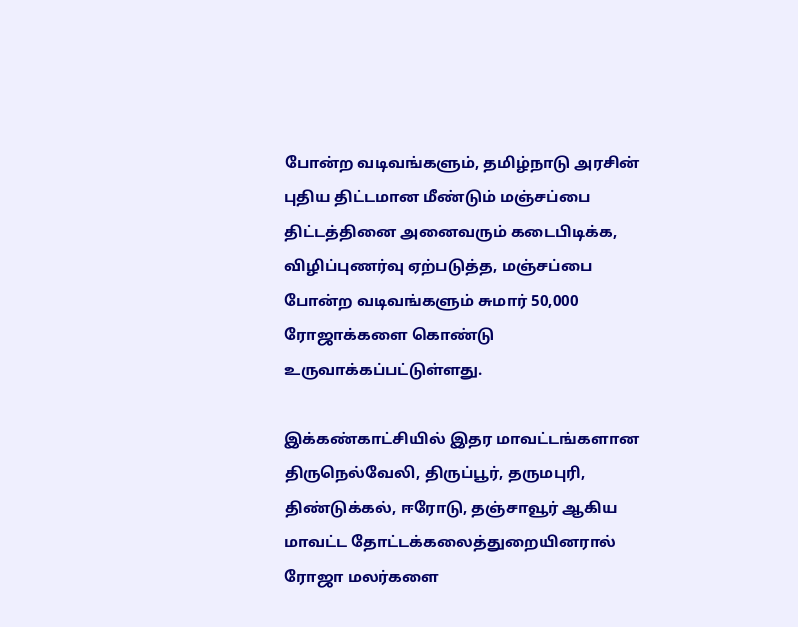போன்ற வடிவங்களும், தமிழ்நாடு அரசின் புதிய திட்டமான மீண்டும் மஞ்சப்பை திட்டத்தினை அனைவரும் கடைபிடிக்க, விழிப்புணர்வு ஏற்படுத்த, மஞ்சப்பை போன்ற வடிவங்களும் சுமார் 50,000 ரோஜாக்களை கொண்டு உருவாக்கப்பட்டுள்ளது.

இக்கண்காட்சியில் இதர மாவட்டங்களான திருநெல்வேலி, திருப்பூர், தருமபுரி, திண்டுக்கல், ஈரோடு, தஞ்சாவூர் ஆகிய மாவட்ட தோட்டக்கலைத்துறையினரால் ரோஜா மலர்களை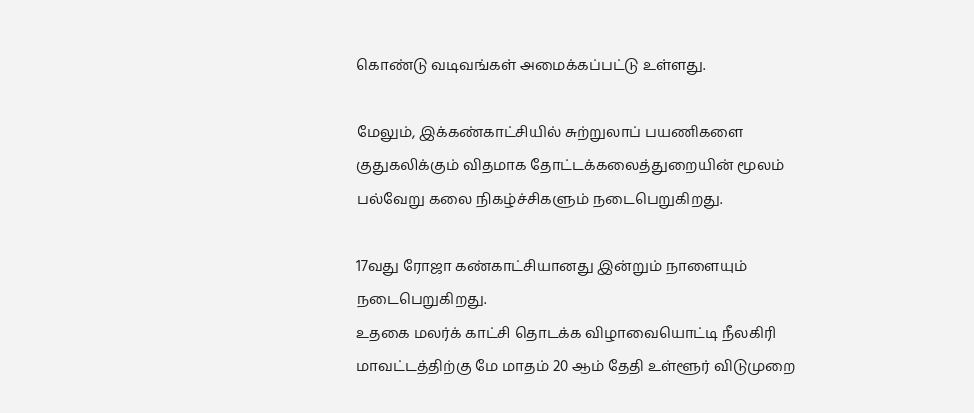கொண்டு வடிவங்கள் அமைக்கப்பட்டு உள்ளது.

மேலும், இக்கண்காட்சியில் சுற்றுலாப் பயணிகளை குதுகலிக்கும் விதமாக தோட்டக்கலைத்துறையின் மூலம் பல்வேறு கலை நிகழ்ச்சிகளும் நடைபெறுகிறது.

17வது ரோஜா கண்காட்சியானது இன்றும் நாளையும் நடைபெறுகிறது.
உதகை மலர்க் காட்சி தொடக்க விழாவையொட்டி நீலகிரி மாவட்டத்திற்கு மே மாதம் 20 ஆம் தேதி உள்ளூர் விடுமுறை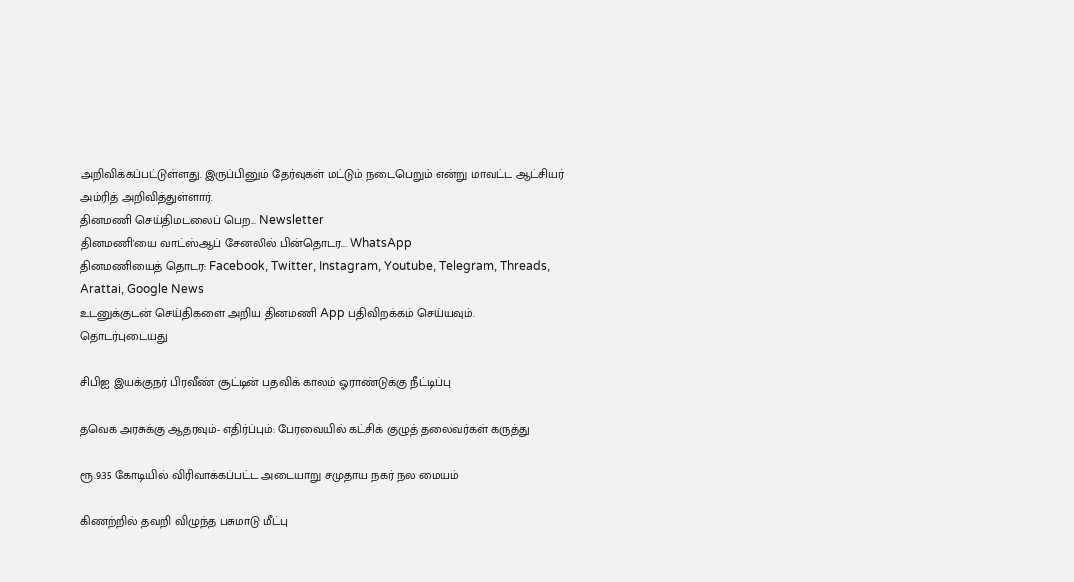அறிவிக்கப்பட்டுள்ளது. இருப்பினும் தேர்வுகள் மட்டும் நடைபெறும் என்று மாவட்ட ஆட்சியர் அம்ரித் அறிவித்துள்ளார்.
தினமணி செய்திமடலைப் பெற... Newsletter
தினமணி'யை வாட்ஸ்ஆப் சேனலில் பின்தொடர... WhatsApp
தினமணியைத் தொடர: Facebook, Twitter, Instagram, Youtube, Telegram, Threads, Arattai, Google News
உடனுக்குடன் செய்திகளை அறிய தினமணி App பதிவிறக்கம் செய்யவும்.
தொடர்புடையது

சிபிஐ இயக்குநர் பிரவீண் சூட்டின் பதவிக் காலம் ஓராண்டுக்கு நீட்டிப்பு

தவெக அரசுக்கு ஆதரவும்- எதிர்ப்பும்: பேரவையில் கட்சிக் குழுத் தலைவர்கள் கருத்து

ரூ.9.35 கோடியில் விரிவாக்கப்பட்ட அடையாறு சமுதாய நகர் நல மையம்

கிணற்றில் தவறி விழுந்த பசுமாடு மீட்பு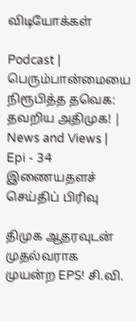விடியோக்கள்

Podcast | பெரும்பான்மையை நிரூபித்த தவெக: தவறிய அதிமுக! | News and Views | Epi - 34
இணையதளச் செய்திப் பிரிவு

திமுக ஆதரவுடன் முதல்வராக முயன்ற EPS! சி.வி.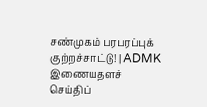சண்முகம் பரபரப்புக் குற்றச்சாட்டு! | ADMK
இணையதளச் செய்திப்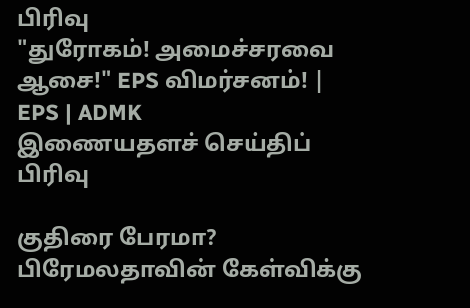பிரிவு
"துரோகம்! அமைச்சரவை ஆசை!" EPS விமர்சனம்! | EPS | ADMK
இணையதளச் செய்திப் பிரிவு

குதிரை பேரமா? பிரேமலதாவின் கேள்விக்கு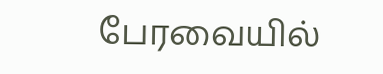பேரவையில்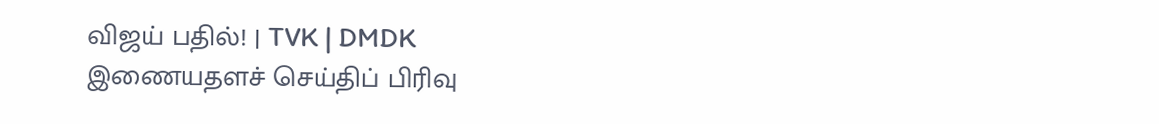விஜய் பதில்! | TVK | DMDK
இணையதளச் செய்திப் பிரிவு